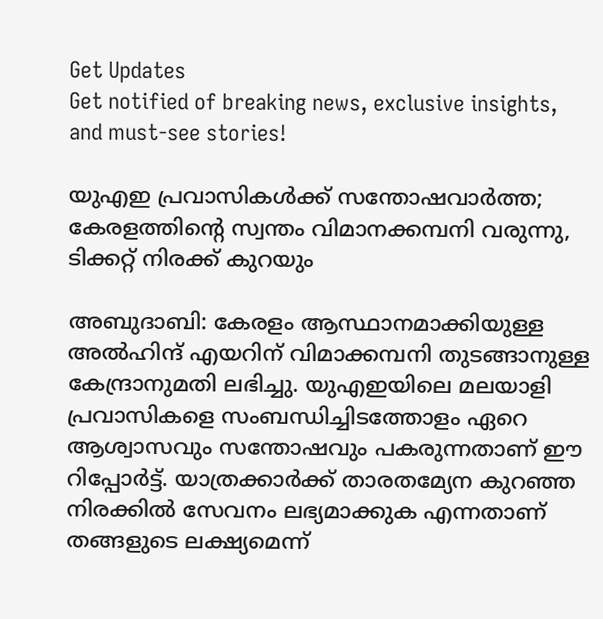Get Updates
Get notified of breaking news, exclusive insights, and must-see stories!

യുഎഇ പ്രവാസികള്‍ക്ക് സന്തോഷവാര്‍ത്ത; കേരളത്തിന്റെ സ്വന്തം വിമാനക്കമ്പനി വരുന്നു, ടിക്കറ്റ് നിരക്ക് കുറയും

അബുദാബി: കേരളം ആസ്ഥാനമാക്കിയുള്ള അല്‍ഹിന്ദ് എയറിന് വിമാക്കമ്പനി തുടങ്ങാനുള്ള കേന്ദ്രാനുമതി ലഭിച്ചു. യുഎഇയിലെ മലയാളി പ്രവാസികളെ സംബന്ധിച്ചിടത്തോളം ഏറെ ആശ്വാസവും സന്തോഷവും പകരുന്നതാണ് ഈ റിപ്പോര്‍ട്ട്. യാത്രക്കാര്‍ക്ക് താരതമ്യേന കുറഞ്ഞ നിരക്കില്‍ സേവനം ലഭ്യമാക്കുക എന്നതാണ് തങ്ങളുടെ ലക്ഷ്യമെന്ന്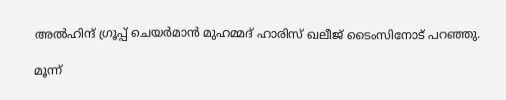അല്‍ഹിന്ദ് ഗ്രൂപ്പ് ചെയര്‍മാന്‍ മുഹമ്മദ് ഹാരിസ് ഖലീജ് ടൈംസിനോട് പറഞ്ഞു.

മൂന്ന്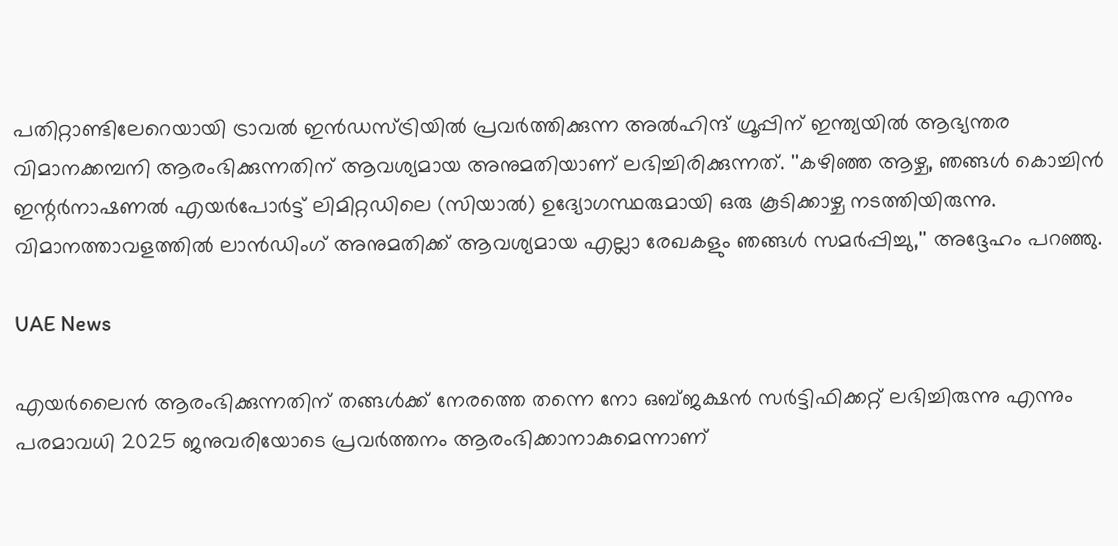പതിറ്റാണ്ടിലേറെയായി ട്രാവല്‍ ഇന്‍ഡസ്ട്രിയില്‍ പ്രവര്‍ത്തിക്കുന്ന അല്‍ഹിന്ദ് ഗ്രൂപ്പിന് ഇന്ത്യയില്‍ ആഭ്യന്തര വിമാനക്കമ്പനി ആരംഭിക്കുന്നതിന് ആവശ്യമായ അനുമതിയാണ് ലഭിച്ചിരിക്കുന്നത്. ''കഴിഞ്ഞ ആഴ്ച, ഞങ്ങള്‍ കൊച്ചിന്‍ ഇന്റര്‍നാഷണല്‍ എയര്‍പോര്‍ട്ട് ലിമിറ്റഡിലെ (സിയാല്‍) ഉദ്യോഗസ്ഥരുമായി ഒരു കൂടിക്കാഴ്ച നടത്തിയിരുന്നു. വിമാനത്താവളത്തില്‍ ലാന്‍ഡിംഗ് അനുമതിക്ക് ആവശ്യമായ എല്ലാ രേഖകളും ഞങ്ങള്‍ സമര്‍പ്പിച്ചു,'' അദ്ദേഹം പറഞ്ഞു.

UAE News

എയര്‍ലൈന്‍ ആരംഭിക്കുന്നതിന് തങ്ങള്‍ക്ക് നേരത്തെ തന്നെ നോ ഒബ്ജക്ഷന്‍ സര്‍ട്ടിഫിക്കറ്റ് ലഭിച്ചിരുന്നു എന്നും പരമാവധി 2025 ജനുവരിയോടെ പ്രവര്‍ത്തനം ആരംഭിക്കാനാകുമെന്നാണ്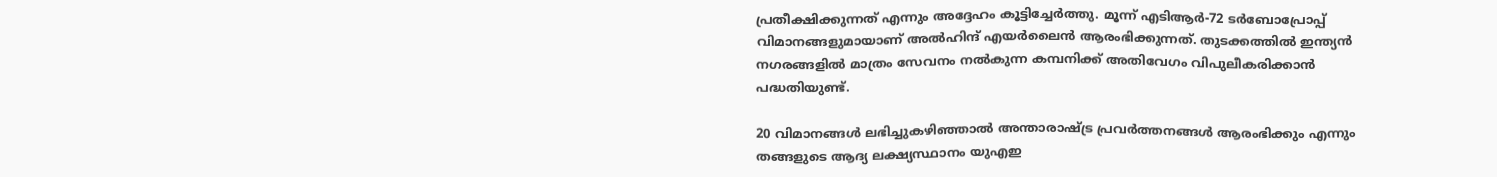പ്രതീക്ഷിക്കുന്നത് എന്നും അദ്ദേഹം കൂട്ടിച്ചേര്‍ത്തു. മൂന്ന് എടിആര്‍-72 ടര്‍ബോപ്രോപ്പ് വിമാനങ്ങളുമായാണ് അല്‍ഹിന്ദ് എയര്‍ലൈന്‍ ആരംഭിക്കുന്നത്. തുടക്കത്തില്‍ ഇന്ത്യന്‍ നഗരങ്ങളില്‍ മാത്രം സേവനം നല്‍കുന്ന കമ്പനിക്ക് അതിവേഗം വിപുലീകരിക്കാന്‍ പദ്ധതിയുണ്ട്.

20 വിമാനങ്ങള്‍ ലഭിച്ചുകഴിഞ്ഞാല്‍ അന്താരാഷ്ട്ര പ്രവര്‍ത്തനങ്ങള്‍ ആരംഭിക്കും എന്നും തങ്ങളുടെ ആദ്യ ലക്ഷ്യസ്ഥാനം യുഎഇ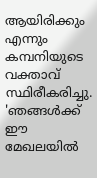ആയിരിക്കും എന്നും കമ്പനിയുടെ വക്താവ് സ്ഥിരീകരിച്ചു. 'ഞങ്ങള്‍ക്ക് ഈ മേഖലയില്‍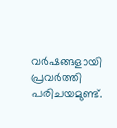വര്‍ഷങ്ങളായി പ്രവര്‍ത്തി പരിചയമുണ്ട്.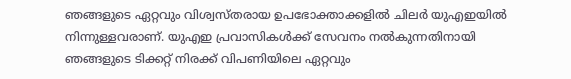ഞങ്ങളുടെ ഏറ്റവും വിശ്വസ്തരായ ഉപഭോക്താക്കളില്‍ ചിലര്‍ യുഎഇയില്‍ നിന്നുള്ളവരാണ്. യുഎഇ പ്രവാസികള്‍ക്ക് സേവനം നല്‍കുന്നതിനായി ഞങ്ങളുടെ ടിക്കറ്റ് നിരക്ക് വിപണിയിലെ ഏറ്റവും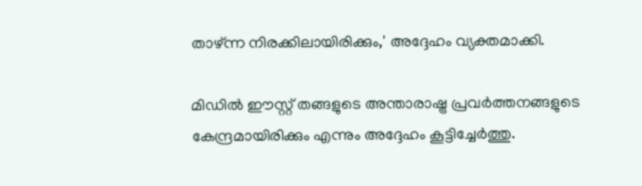താഴ്ന്ന നിരക്കിലായിരിക്കും,' അദ്ദേഹം വ്യക്തമാക്കി.

മിഡില്‍ ഈസ്റ്റ് തങ്ങളുടെ അന്താരാഷ്ട്ര പ്രവര്‍ത്തനങ്ങളുടെ കേന്ദ്രമായിരിക്കും എന്നും അദ്ദേഹം കൂട്ടിച്ചേര്‍ത്തു.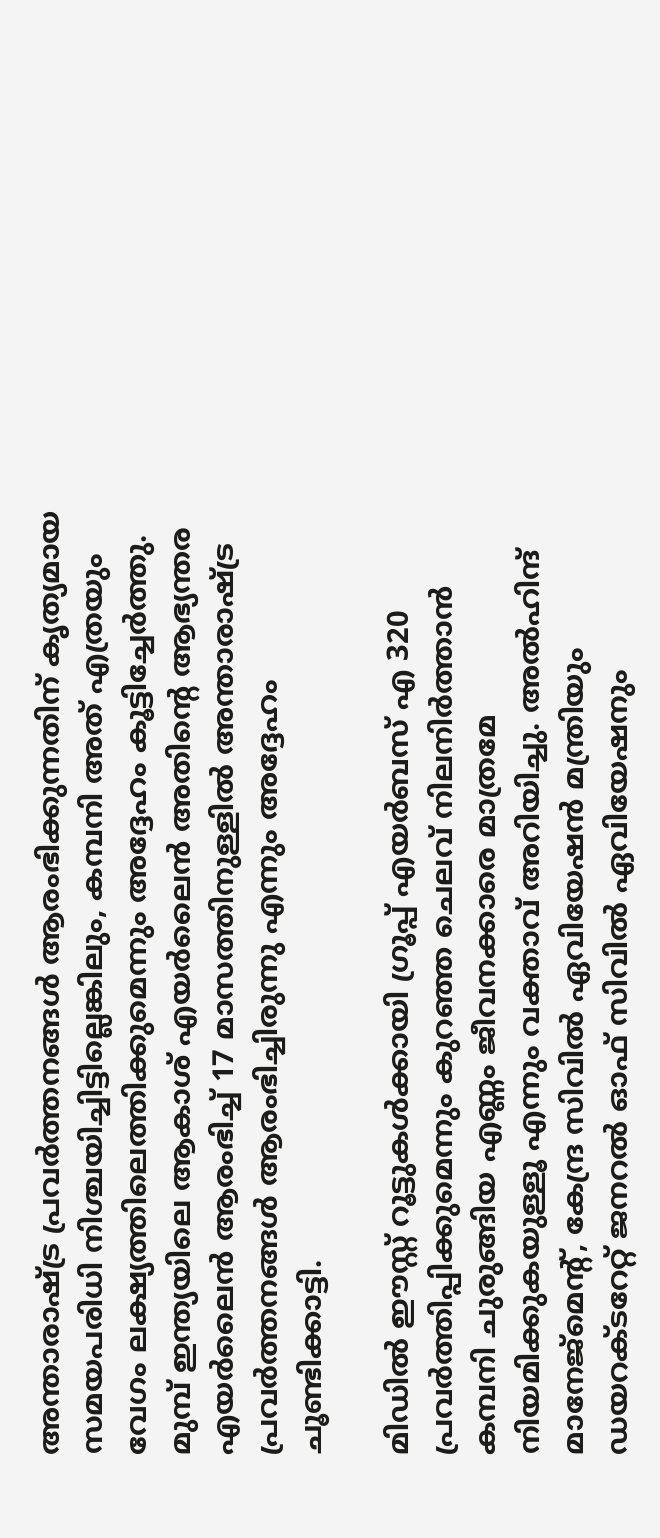അന്താരാഷ്ട്ര പ്രവര്‍ത്തനങ്ങള്‍ ആരംഭിക്കുന്നതിന് കൃത്യമായ സമയപരിധി നിശ്ചയിച്ചിട്ടില്ലെങ്കിലും, കമ്പനി അത് എത്രയും വേഗം ലക്ഷ്യത്തിലെത്തിക്കുമെന്നും അദ്ദേഹം കൂട്ടിച്ചേര്‍ത്തു. മുമ്പ് ഇന്ത്യയിലെ ആകാശ് എയര്‍ലൈന്‍ അതിന്റെ ആഭ്യന്തര എയര്‍ലൈന്‍ ആരംഭിച്ച് 17 മാസത്തിനുള്ളില്‍ അന്താരാഷ്ട്ര പ്രവര്‍ത്തനങ്ങള്‍ ആരംഭിച്ചിരുന്നു എന്നും അദ്ദേഹം ചൂണ്ടിക്കാട്ടി.

മിഡില്‍ ഈസ്റ്റ് റൂട്ടുകള്‍ക്കായി ഗ്രൂപ്പ് എയര്‍ബസ് എ 320 പ്രവര്‍ത്തിപ്പിക്കുമെന്നും കുറഞ്ഞ ചെലവ് നിലനിര്‍ത്താന്‍ കമ്പനി ചുരുങ്ങിയ എണ്ണം ജീവനക്കാരെ മാത്രമേ നിയമിക്കുകയുള്ളൂ എന്നും വക്താവ് അറിയിച്ചു. അല്‍ഹിന്ദ് മാനേജ്മെന്റ്, കേന്ദ്ര സിവില്‍ ഏവിയേഷന്‍ മന്ത്രിയും ഡയറക്ടറേറ്റ് ജനറല്‍ ഓഫ് സിവില്‍ ഏവിയേഷനും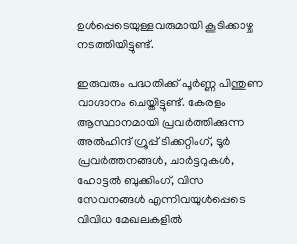ഉള്‍പ്പെടെയുള്ളവരുമായി കൂടിക്കാഴ്ച നടത്തിയിട്ടുണ്ട്.

ഇരുവരും പദ്ധതിക്ക് പൂര്‍ണ്ണ പിന്തുണ വാഗ്ദാനം ചെയ്തിട്ടുണ്ട്. കേരളം ആസ്ഥാനമായി പ്രവര്‍ത്തിക്കുന്ന അല്‍ഹിന്ദ് ഗ്രൂപ്പ് ടിക്കറ്റിംഗ്, ടൂര്‍ പ്രവര്‍ത്തനങ്ങള്‍, ചാര്‍ട്ടറുകള്‍, ഹോട്ടല്‍ ബുക്കിംഗ്, വിസ സേവനങ്ങള്‍ എന്നിവയുള്‍പ്പെടെ വിവിധ മേഖലകളില്‍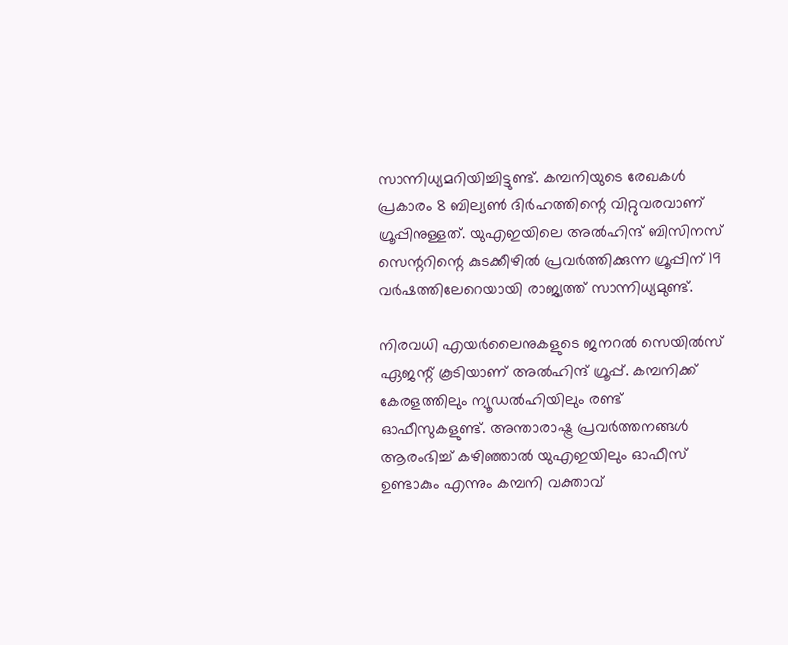സാന്നിധ്യമറിയിച്ചിട്ടുണ്ട്. കമ്പനിയുടെ രേഖകള്‍ പ്രകാരം 8 ബില്യണ്‍ ദിര്‍ഹത്തിന്റെ വിറ്റുവരവാണ് ഗ്രൂപ്പിനുള്ളത്. യുഎഇയിലെ അല്‍ഹിന്ദ് ബിസിനസ് സെന്ററിന്റെ കുടക്കീഴില്‍ പ്രവര്‍ത്തിക്കുന്ന ഗ്രൂപ്പിന് 19 വര്‍ഷത്തിലേറെയായി രാജ്യത്ത് സാന്നിധ്യമുണ്ട്.

നിരവധി എയര്‍ലൈനുകളുടെ ജനറല്‍ സെയില്‍സ് ഏജന്റ് കൂടിയാണ് അല്‍ഹിന്ദ് ഗ്രൂപ്പ്. കമ്പനിക്ക് കേരളത്തിലും ന്യൂഡല്‍ഹിയിലും രണ്ട് ഓഫീസുകളുണ്ട്. അന്താരാഷ്ട്ര പ്രവര്‍ത്തനങ്ങള്‍ ആരംഭിച്ച് കഴിഞ്ഞാല്‍ യുഎഇയിലും ഓഫീസ് ഉണ്ടാകും എന്നും കമ്പനി വക്താവ്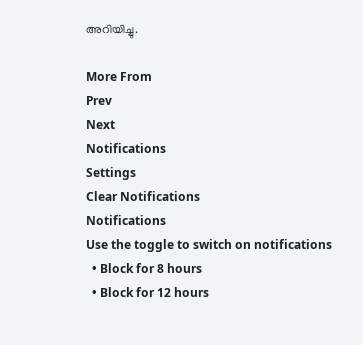അറിയിച്ചു.

More From
Prev
Next
Notifications
Settings
Clear Notifications
Notifications
Use the toggle to switch on notifications
  • Block for 8 hours
  • Block for 12 hours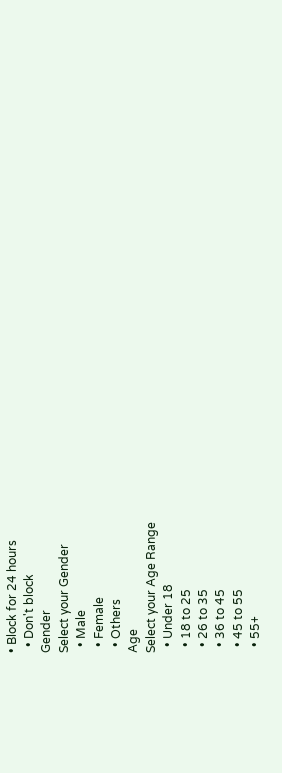• Block for 24 hours
  • Don't block
Gender
Select your Gender
  • Male
  • Female
  • Others
Age
Select your Age Range
  • Under 18
  • 18 to 25
  • 26 to 35
  • 36 to 45
  • 45 to 55
  • 55+